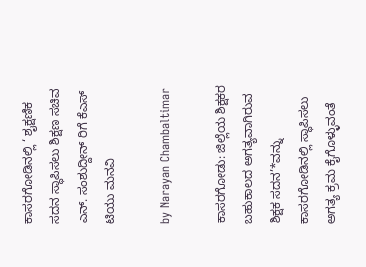ಕಾಸರಗೋಡಿನಲ್ಲಿ ‘ ಶೖಕ್ಷಣಿಕ ಸದನ ಸ್ಥಾಪಿಸಲು ಶಿಕ್ಷಣ ಸಚಿವ ಎನ್. ಸಂಶುದ್ದೀನ್ ರಿಗೆ ಕೆಎಸ್ ಟಿಯು ಮನವಿ

by Narayan Chambaltimar

ಕಾಸರಗೋಡು: ಜಿಲ್ಲೆಯ ಶಿಕ್ಷಕರ ಬಹುಕಾಲದ ಅಗತ್ಯವಾಗಿರುವ ಶಿಕ್ಷಕ ಸದನ’*ವನ್ನು ಕಾಸರಗೋಡಿನಲ್ಲಿ ಸ್ಥಾಪಿಸಲು ಅಗತ್ಯ ಕ್ರಮ ಕೈಗೊಳ್ಳುವಂತೆ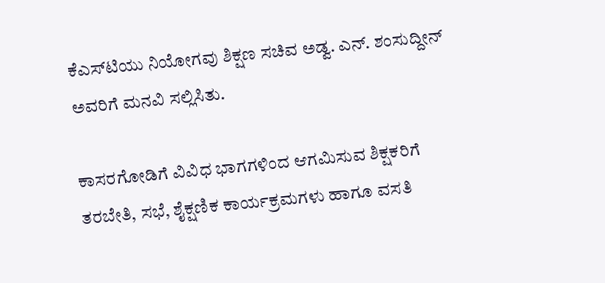ಕೆಎಸ್‌ಟಿಯು ನಿಯೋಗವು ಶಿಕ್ಷಣ ಸಚಿವ ಅಡ್ವ. ಎನ್. ಶಂಸುದ್ದೀನ್ ಅವರಿಗೆ ಮನವಿ ಸಲ್ಲಿಸಿತು.

ಕಾಸರಗೋಡಿಗೆ ವಿವಿಧ ಭಾಗಗಳಿಂದ ಆಗಮಿಸುವ ಶಿಕ್ಷಕರಿಗೆ ತರಬೇತಿ, ಸಭೆ, ಶೈಕ್ಷಣಿಕ ಕಾರ್ಯಕ್ರಮಗಳು ಹಾಗೂ ವಸತಿ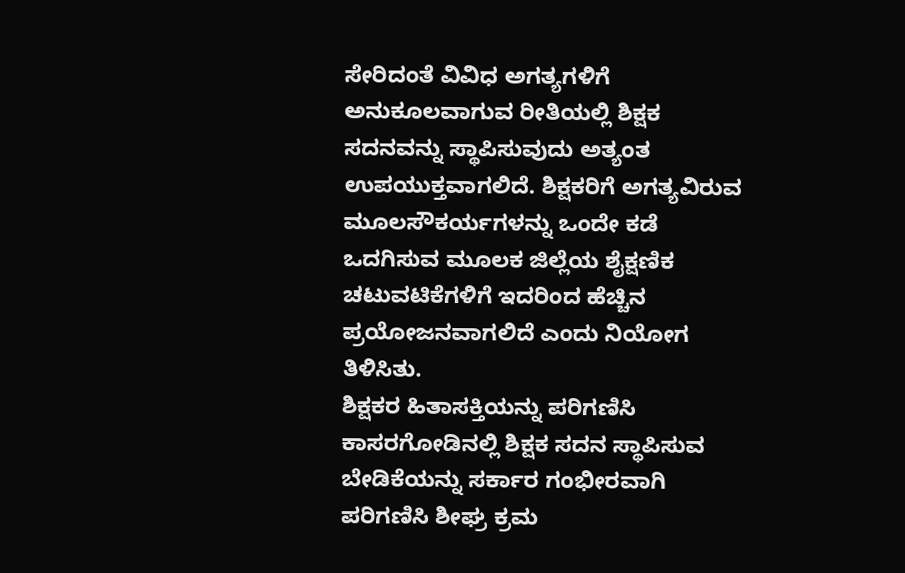ಸೇರಿದಂತೆ ವಿವಿಧ ಅಗತ್ಯಗಳಿಗೆ ಅನುಕೂಲವಾಗುವ ರೀತಿಯಲ್ಲಿ ಶಿಕ್ಷಕ ಸದನವನ್ನು ಸ್ಥಾಪಿಸುವುದು ಅತ್ಯಂತ ಉಪಯುಕ್ತವಾಗಲಿದೆ. ಶಿಕ್ಷಕರಿಗೆ ಅಗತ್ಯವಿರುವ ಮೂಲಸೌಕರ್ಯಗಳನ್ನು ಒಂದೇ ಕಡೆ ಒದಗಿಸುವ ಮೂಲಕ ಜಿಲ್ಲೆಯ ಶೈಕ್ಷಣಿಕ ಚಟುವಟಿಕೆಗಳಿಗೆ ಇದರಿಂದ ಹೆಚ್ಚಿನ ಪ್ರಯೋಜನವಾಗಲಿದೆ ಎಂದು ನಿಯೋಗ ತಿಳಿಸಿತು.
ಶಿಕ್ಷಕರ ಹಿತಾಸಕ್ತಿಯನ್ನು ಪರಿಗಣಿಸಿ ಕಾಸರಗೋಡಿನಲ್ಲಿ ಶಿಕ್ಷಕ ಸದನ ಸ್ಥಾಪಿಸುವ ಬೇಡಿಕೆಯನ್ನು ಸರ್ಕಾರ ಗಂಭೀರವಾಗಿ ಪರಿಗಣಿಸಿ ಶೀಘ್ರ ಕ್ರಮ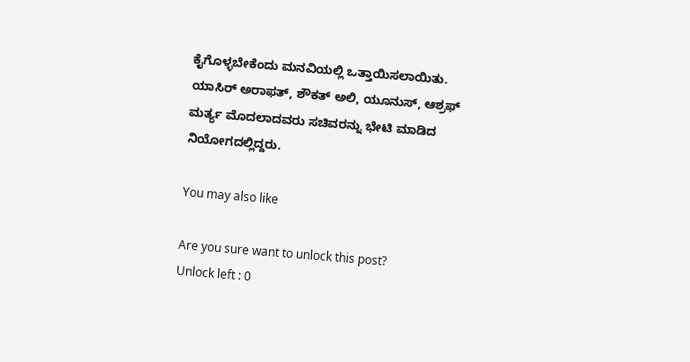ಕೈಗೊಳ್ಳಬೇಕೆಂದು ಮನವಿಯಲ್ಲಿ ಒತ್ತಾಯಿಸಲಾಯಿತು.
ಯಾಸಿರ್ ಅರಾಫತ್, ಶೌಕತ್ ಅಲಿ, ಯೂನುಸ್, ಆಶ್ರಫ್ ಮರ್ತ್ಯ ಮೊದಲಾದವರು ಸಚಿವರನ್ನು ಭೇಟಿ ಮಾಡಿದ ನಿಯೋಗದಲ್ಲಿದ್ದರು.

You may also like

Are you sure want to unlock this post?
Unlock left : 0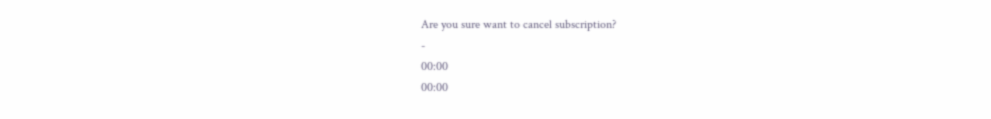Are you sure want to cancel subscription?
-
00:00
00:00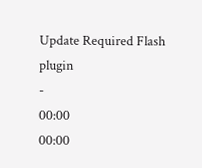Update Required Flash plugin
-
00:00
00:00